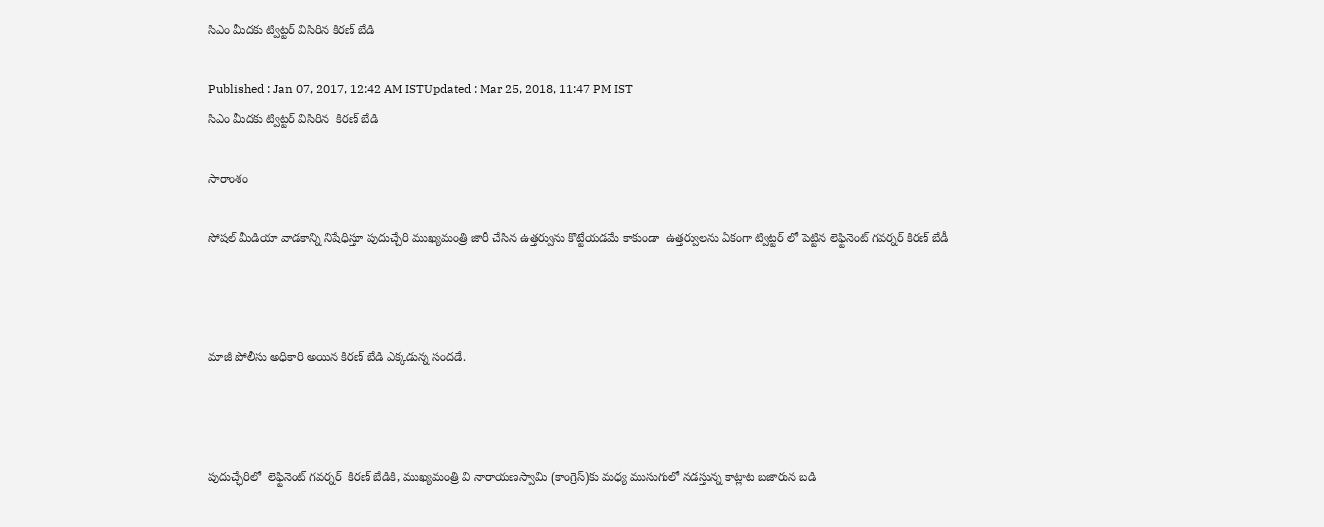సిఎం మీదకు ట్విట్టర్ విసిరిన కిరణ్ బేడి

Published : Jan 07, 2017, 12:42 AM ISTUpdated : Mar 25, 2018, 11:47 PM IST
సిఎం మీదకు ట్విట్టర్ విసిరిన  కిరణ్ బేడి

సారాంశం

సోషల్ మీడియా వాడకాన్ని నిషేధిస్తూ పుదుచ్చేరి ముఖ్యమంత్రి జారీ చేసిన ఉత్తర్వును కొట్టేయడమే కాకుండా  ఉత్తర్వులను ఏకంగా ట్విట్టర్ లో పెట్టిన లెఫ్టినెంట్ గవర్నర్ కిరణ్ బేడీ



మాజీ పోలీసు అధికారి అయిన కిరణ్ బేడి ఎక్కడున్న సందడే.



పుదుచ్ఛేరిలో  లెఫ్టినెంట్ గవర్నర్  కిరణ్ బేడికి, ముఖ్యమంత్రి వి నారాయణస్వామి (కాంగ్రెస్)కు మధ్య ముసుగులో నడస్తున్న కాట్లాట బజారున బడి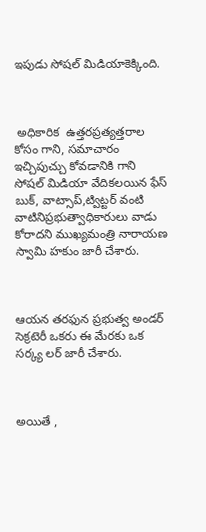ఇపుడు సోషల్ మిడియాకెక్కింది.



 అధికారిక  ఉత్తరప్రత్యత్తరాల కోసం గాని, సమాచారం ఇచ్చిపుచ్చు కోవడానికి గాని  సోషల్ మిడియా వేదికలయిన ఫేస్ బుక్, వాట్సాప్,ట్విట్టర్ వంటి వాటినిప్రభుత్వాధికారులు వాడు కోరాదని ముఖ్యమంత్రి నారాయణ స్వామి హకుం జారీ చేశారు.



ఆయన తరఫున ప్రభుత్వ అండర్ సెక్రటెరీ ఒకరు ఈ మేరకు ఒక సర్క్య లర్ జారీ చేశారు.



అయితే ,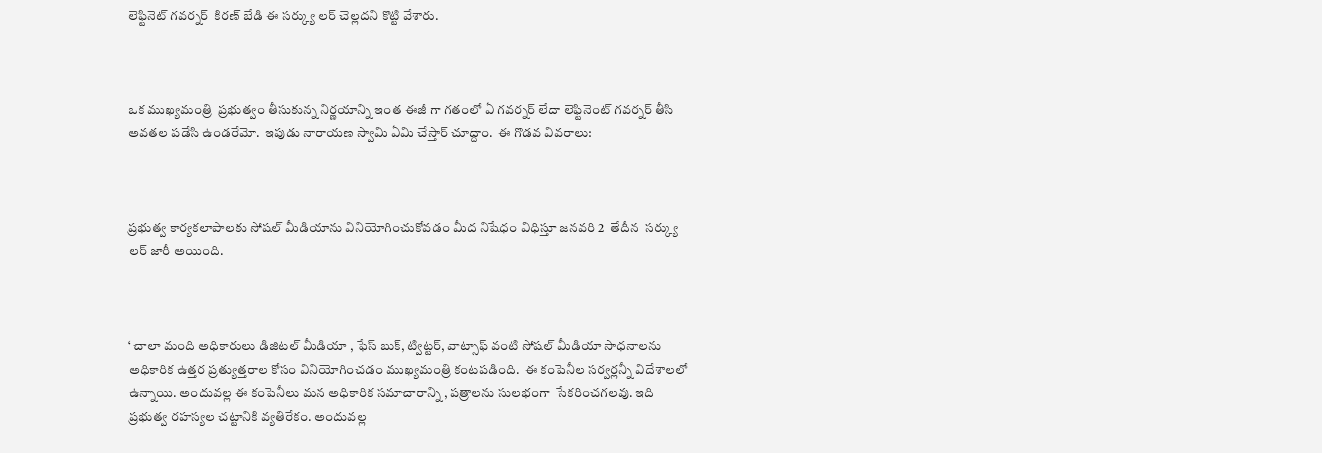లెఫ్టినెట్ గవర్నర్  కిరణ్ బేడి ఈ సర్క్యు లర్ చెల్లదని కొట్టి వేశారు.



ఒక ముఖ్యమంత్రి  ప్రభుత్వం తీసుకున్న నిర్ణయాన్ని ఇంత ఈజీ గా గతంలో ఏ గవర్నర్ లేదా లెఫ్టినెంట్ గవర్నర్ తీసి అవతల పడేసి ఉండరేమో.  ఇపుడు నారాయణ స్వామి ఏమి చేస్తార్ చూద్దాం.  ఈ గొడవ వివరాలు:



ప్రభుత్వ కార్యకలాపాలకు సోషల్ మీడియాను వినియోగించుకోవడం మీద నిషేధం విధిస్తూ జనవరి 2  తేదీన  సర్క్యు లర్ జారీ అయింది.



‘ చాలా మంది అధికారులు డిజిటల్ మీడియా , ఫేస్ బుక్, ట్విట్టర్, వాట్సాఫ్ వంటి సోషల్ మీడియా సాధనాలను అధికారిక ఉత్తర ప్రత్యుత్తరాల కోసం వినియోగించడం ముఖ్యమంత్రి కంటపడింది.  ఈ కంపెనీల సర్వర్లన్నీ విదేశాలలో ఉన్నాయి. అందువల్ల ఈ కంపెనీలు మన అధికారిక సమాచారాన్ని , పత్రాలను సులభంగా  సేకరించగలవు. ఇది ప్రభుత్వ రహస్యల చట్టానికి వ్యతిరేకం. అందువల్ల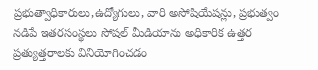ప్రభుత్వాధికారులు,ఉద్యోగులు, వారి అసోషియేషన్లు, ప్రభుత్వం నడిపే ఇతరసంస్థలు సోషల్ మీడియాను అధికారిక ఉత్తర ప్రత్యుత్తరాలకు వినియోగించడం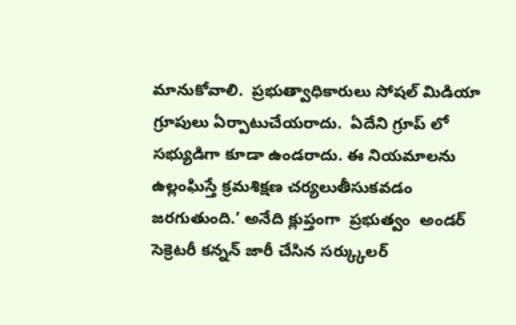మానుకోవాలి.  ప్రభుత్వాధికారులు సోషల్ మిడియా గ్రూపులు ఏర్పాటుచేయరాదు.  ఏదేని గ్రూప్ లో సభ్యుడిగా కూడా ఉండరాదు. ఈ నియమాలను ఉల్లంఘిస్తే క్రమశిక్షణ చర్యలుతీసుకవడం జరగుతుంది.’ అనేది క్లుప్తంగా  ప్రభుత్వం  అండర్ సెక్రెటరీ కన్నన్ జారీ చేసిన సర్క్కులర్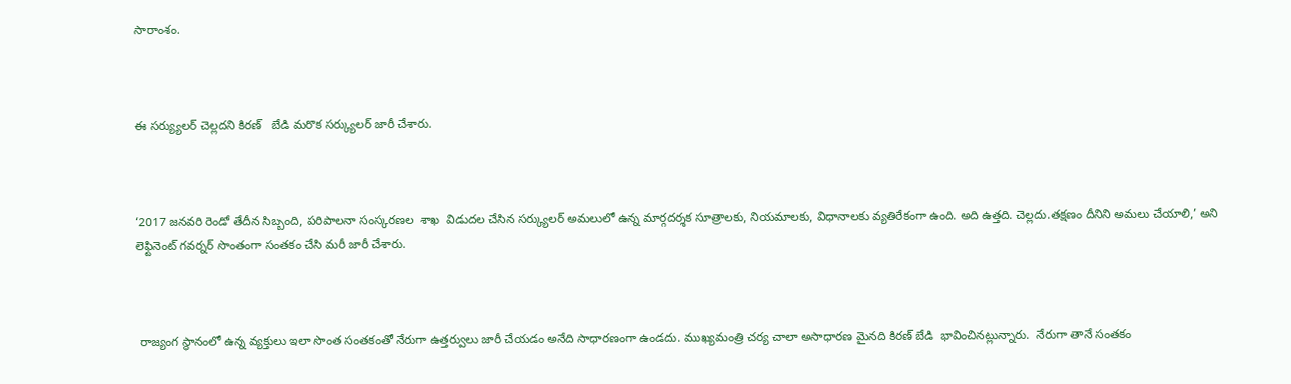సారాంశం.



ఈ సర్య్యులర్ చెల్లదని కిరణ్   బేడి మరొక సర్క్యులర్ జారీ చేశారు.



‘2017 జనవరి రెండో తేదీన సిబ్బంది, పరిపాలనా సంస్కరణల  శాఖ  విడుదల చేసిన సర్క్యులర్ అమలులో ఉన్న మార్గదర్శక సూత్రాలకు, నియమాలకు, విధానాలకు వ్యతిరేకంగా ఉంది. అది ఉత్తది. చెల్లదు.తక్షణం దీనిని అమలు చేయాలి,’ అని లెఫ్టినెంట్ గవర్నర్ సొంతంగా సంతకం చేసి మరీ జారీ చేశారు.



 రాజ్యంగ స్థానంలో ఉన్న వ్యక్తులు ఇలా సొంత సంతకంతో నేరుగా ఉత్తర్వులు జారీ చేయడం అనేది సాధారణంగా ఉండదు. ముఖ్యమంత్రి చర్య చాలా అసాధారణ మైనది కిరణ్ బేడి  భావించినట్లున్నారు.  నేరుగా తానే సంతకం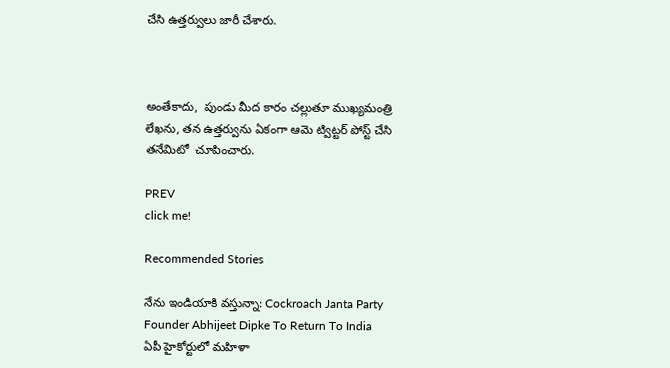చేసి ఉత్తర్వులు జారీ చేశారు.



అంతేకాదు,  పుండు మీద కారం చల్లుతూ ముఖ్యమంత్రి లేఖను, తన ఉత్తర్వును ఏకంగా ఆమె ట్విట్టర్ పోస్ట్ చేసి తనేమిటో  చూపించారు.

PREV
click me!

Recommended Stories

నేను ఇండియాకి వస్తున్నా: Cockroach Janta Party Founder Abhijeet Dipke To Return To India
ఏపీ హైకోర్టులో మహిళా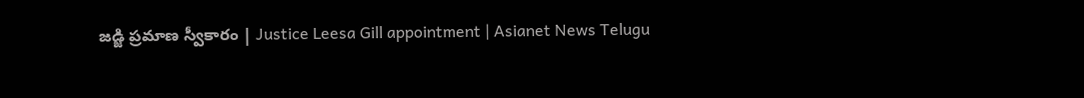జడ్జి ప్రమాణ స్వీకారం | Justice Leesa Gill appointment | Asianet News Telugu